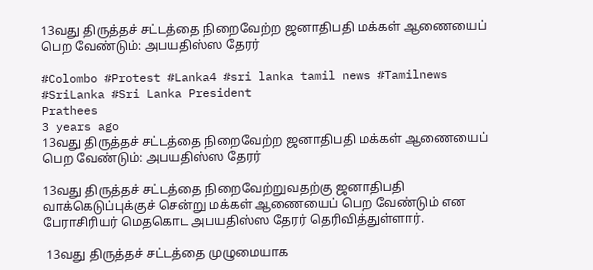13வது திருத்தச் சட்டத்தை நிறைவேற்ற ஜனாதிபதி மக்கள் ஆணையைப் பெற வேண்டும்: அபயதிஸ்ஸ தேரர்

#Colombo #Protest #Lanka4 #sri lanka tamil news #Tamilnews #SriLanka #Sri Lanka President
Prathees
3 years ago
13வது திருத்தச் சட்டத்தை நிறைவேற்ற ஜனாதிபதி மக்கள் ஆணையைப் பெற வேண்டும்: அபயதிஸ்ஸ தேரர்

13வது திருத்தச் சட்டத்தை நிறைவேற்றுவதற்கு ஜனாதிபதி வாக்கெடுப்புக்குச் சென்று மக்கள் ஆணையைப் பெற வேண்டும் என பேராசிரியர் மெதகொட அபயதிஸ்ஸ தேரர் தெரிவித்துள்ளார்.

 13வது திருத்தச் சட்டத்தை முழுமையாக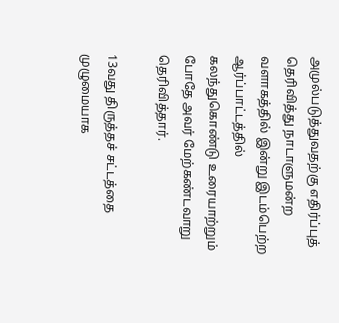அமுல்படுத்துவதற்கு எதிர்ப்புத் தெரிவித்து நாடாளுமன்ற வளாகத்தில் இன்று இடம்பெற்ற ஆர்ப்பாட்டத்தில் கலந்துகொண்டு உரையாற்றும் போதே அவர் மேற்கண்டவாறு தெரிவித்தார்.

13வது திருத்தச் சட்டத்தை முழுமையாக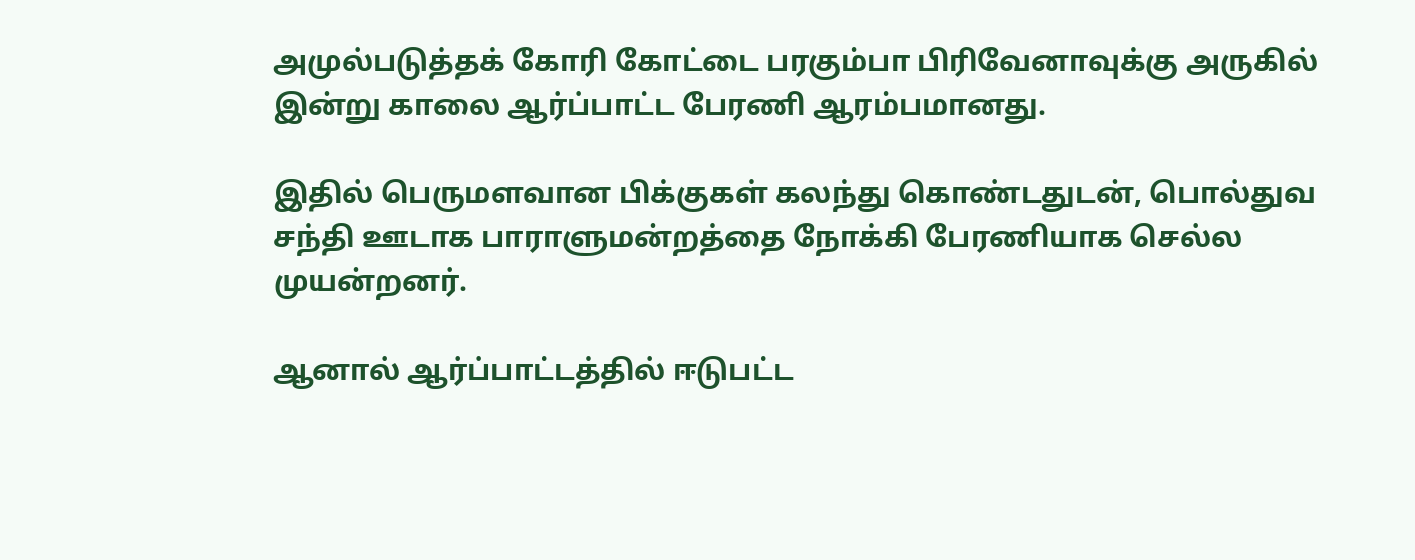அமுல்படுத்தக் கோரி கோட்டை பரகும்பா பிரிவேனாவுக்கு அருகில் இன்று காலை ஆர்ப்பாட்ட பேரணி ஆரம்பமானது.

இதில் பெருமளவான பிக்குகள் கலந்து கொண்டதுடன், பொல்துவ சந்தி ஊடாக பாராளுமன்றத்தை நோக்கி பேரணியாக செல்ல முயன்றனர்.

ஆனால் ஆர்ப்பாட்டத்தில் ஈடுபட்ட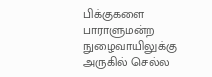பிக்குகளை பாராளுமன்ற நுழைவாயிலுக்கு அருகில் செல்ல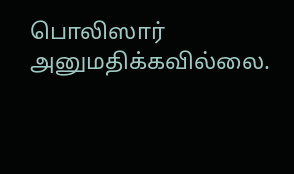பொலிஸார் அனுமதிக்கவில்லை.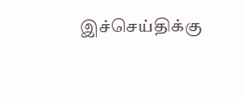இச்செய்திக்கு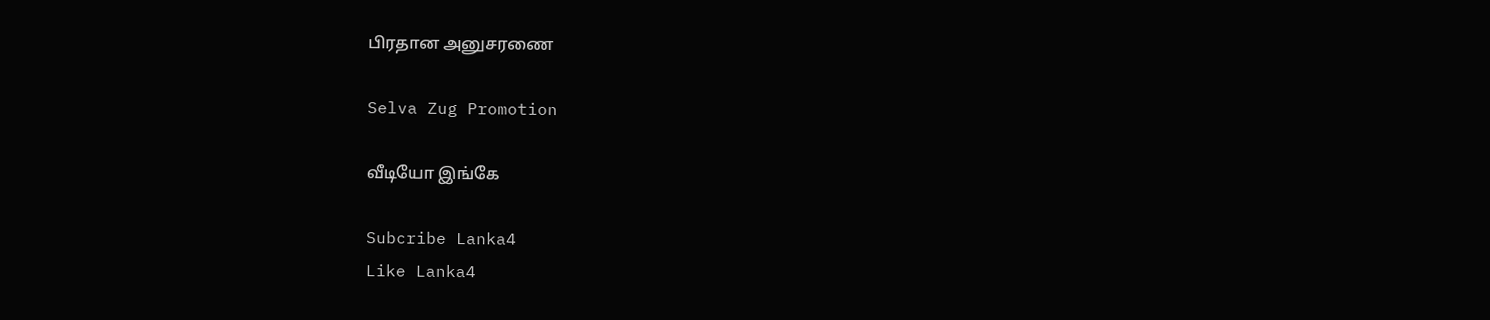பிரதான அனுசரணை

Selva Zug Promotion

வீடியோ இங்கே

Subcribe Lanka4
Like Lanka4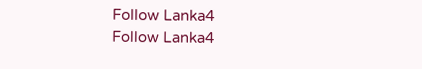Follow Lanka4
Follow Lanka4